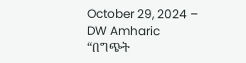October 29, 2024 – DW Amharic
“በግጭት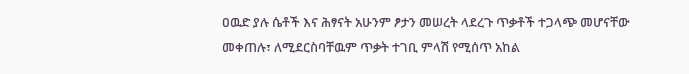ዐዉድ ያሉ ሴቶች እና ሕፃናት አሁንም ፆታን መሠረት ላደረጉ ጥቃቶች ተጋላጭ መሆናቸው መቀጠሉ፣ ለሚደርስባቸዉም ጥቃት ተገቢ ምላሽ የሚሰጥ አከል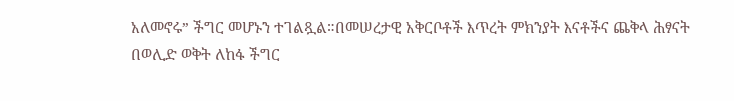አለመኖሩ” ችግር መሆኑን ተገልጿል።በመሠረታዊ አቅርቦቶች እጥረት ምክንያት እናቶችና ጨቅላ ሕፃናት በወሊድ ወቅት ለከፋ ችግር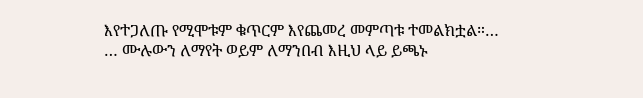እየተጋለጡ የሚሞቱም ቁጥርም እየጨመረ መምጣቱ ተመልክቷል።…
… ሙሉውን ለማየት ወይም ለማንበብ እዚህ ላይ ይጫኑ